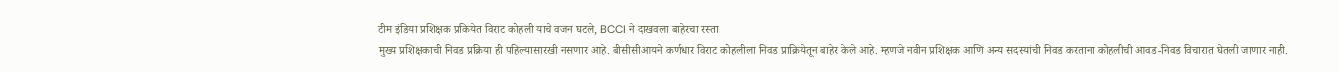टीम इंडिया प्रशिक्षक प्रकियेत विराट कोहली याचे वजन घटले, BCCI ने दाखवला बाहेरचा रस्ता
मुख्य प्रशिक्षकाची निवड प्रक्रिया ही पहिल्यासारखी नसणार आहे. बीसीसीआयने कर्णधार विराट कोहलीला निवड प्राक्रियेतून बाहेर केले आहे. म्हणजे नवीन प्रशिक्षक आणि अन्य सदस्यांची निवड करताना कोहलीची आवड-निवड विचारात घेतली जाणार नाही.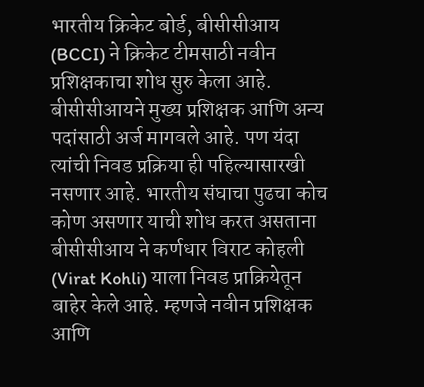भारतीय क्रिकेट बोर्ड, बीसीसीआय (BCCI) ने क्रिकेट टीमसाठी नवीन प्रशिक्षकाचा शोध सुरु केला आहे. बीसीसीआयने मुख्य प्रशिक्षक आणि अन्य पदांसाठी अर्ज मागवले आहे. पण यंदा त्यांची निवड प्रक्रिया ही पहिल्यासारखी नसणार आहे. भारतीय संघाचा पुढचा कोच कोण असणार याची शोध करत असताना बीसीसीआय ने कर्णधार विराट कोहली (Virat Kohli) याला निवड प्राक्रियेतून बाहेर केले आहे. म्हणजे नवीन प्रशिक्षक आणि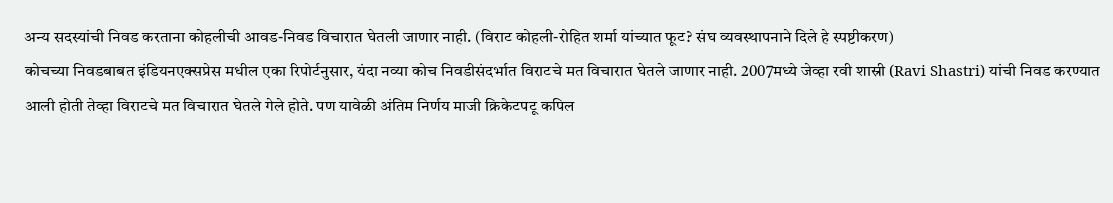अन्य सदस्यांची निवड करताना कोहलीची आवड-निवड विचारात घेतली जाणार नाही. (विराट कोहली-रोहित शर्मा यांच्यात फूट? संघ व्यवस्थापनाने दिले हे स्पष्टीकरण)
कोचच्या निवडबाबत इंडियनएक्सप्रेस मधील एका रिपोर्टनुसार, यंदा नव्या कोच निवडीसंदर्भात विराटचे मत विचारात घेतले जाणार नाही. 2007मध्ये जेव्हा रवी शास्री (Ravi Shastri) यांची निवड करण्यात आली होती तेव्हा विराटचे मत विचारात घेतले गेले होते. पण यावेळी अंतिम निर्णय माजी क्रिकेटपटू कपिल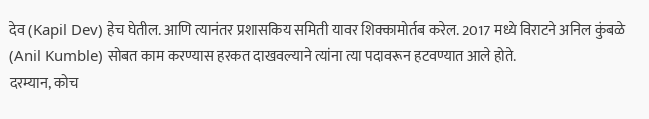देव (Kapil Dev) हेच घेतील. आणि त्यानंतर प्रशासकिय समिती यावर शिक्कामोर्तब करेल. 2017 मध्ये विराटने अनिल कुंबळे (Anil Kumble) सोबत काम करण्यास हरकत दाखवल्याने त्यांना त्या पदावरून हटवण्यात आले होते.
दरम्यान, कोच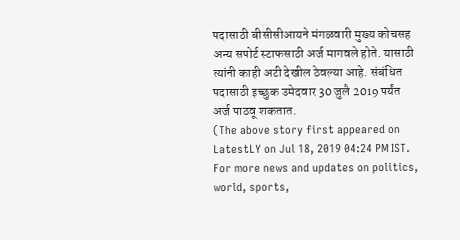पदासाठी बीसीसीआयने मंगळवारी मुख्य कोचसह अन्य सपोर्ट स्टाफसाठी अर्ज मागवले होते. यासाठी त्यांनी काही अटी देखील ठेवल्या आहे. संबंधित पदासाठी इच्छुक उमेदवार 30 जुलै 2019 पर्यंत अर्ज पाठवू शकतात.
(The above story first appeared on LatestLY on Jul 18, 2019 04:24 PM IST. For more news and updates on politics, world, sports,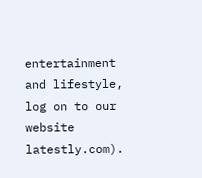entertainment and lifestyle, log on to our website latestly.com).